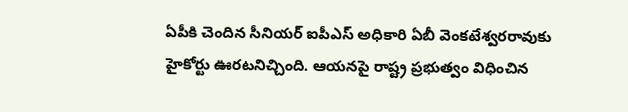ఏపీకి చెందిన సీనియర్ ఐపీఎస్ అధికారి ఏబీ వెంకటేశ్వరరావుకు హైకోర్టు ఊరటనిచ్చింది. ఆయనపై రాష్ట్ర ప్రభుత్వం విధించిన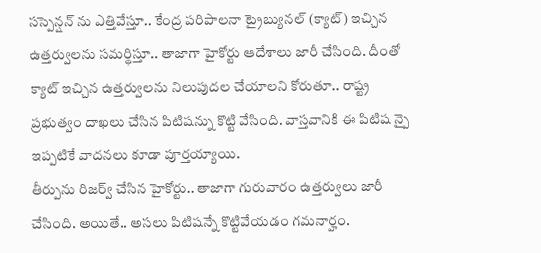సస్పెన్షన్ ను ఎత్తివేస్తూ.. కేంద్ర పరిపాలనా ట్రైబ్యునల్ (క్యాట్) ఇచ్చిన ఉత్తర్వులను సమర్థిస్తూ.. తాజాగా హైకోర్టు ఆదేశాలు జారీ చేసింది. దీంతో క్యాట్ ఇచ్చిన ఉత్తర్వులను నిలుపుదల చేయాలని కోరుతూ.. రాష్ట్ర ప్రభుత్వం దాఖలు చేసిన పిటిషన్ను కొట్టి వేసింది. వాస్తవానికి ఈ పిటిష న్పై ఇప్పటికే వాదనలు కూడా పూర్తయ్యాయి.
తీర్పును రిజర్వ్ చేసిన హైకోర్టు.. తాజాగా గురువారం ఉత్తర్వులు జారీ చేసింది. అయితే.. అసలు పిటిషన్నే కొట్టివేయడం గమనార్హం.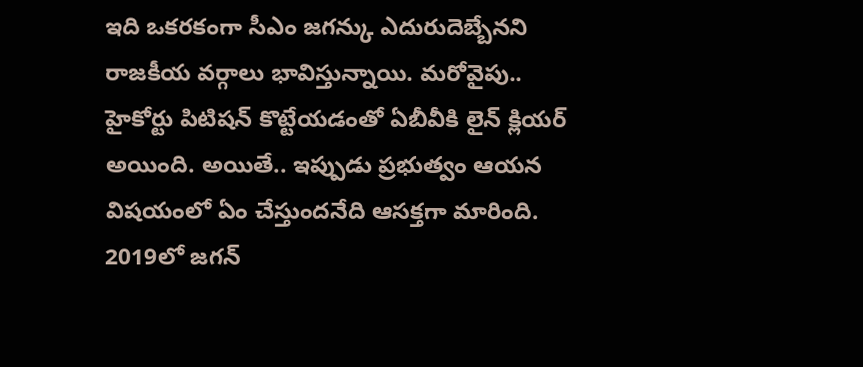ఇది ఒకరకంగా సీఎం జగన్కు ఎదురుదెబ్బేనని రాజకీయ వర్గాలు భావిస్తున్నాయి. మరోవైపు.. హైకోర్టు పిటిషన్ కొట్టేయడంతో ఏబీవీకి లైన్ క్లియర్ అయింది. అయితే.. ఇప్పుడు ప్రభుత్వం ఆయన విషయంలో ఏం చేస్తుందనేది ఆసక్తగా మారింది. 2019లో జగన్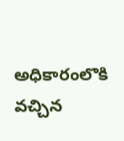అధికారంలొకి వచ్చిన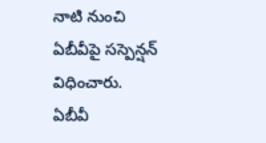నాటి నుంచి ఏబీవీపై సస్పెన్షన్ విధించారు.
ఏబీవీ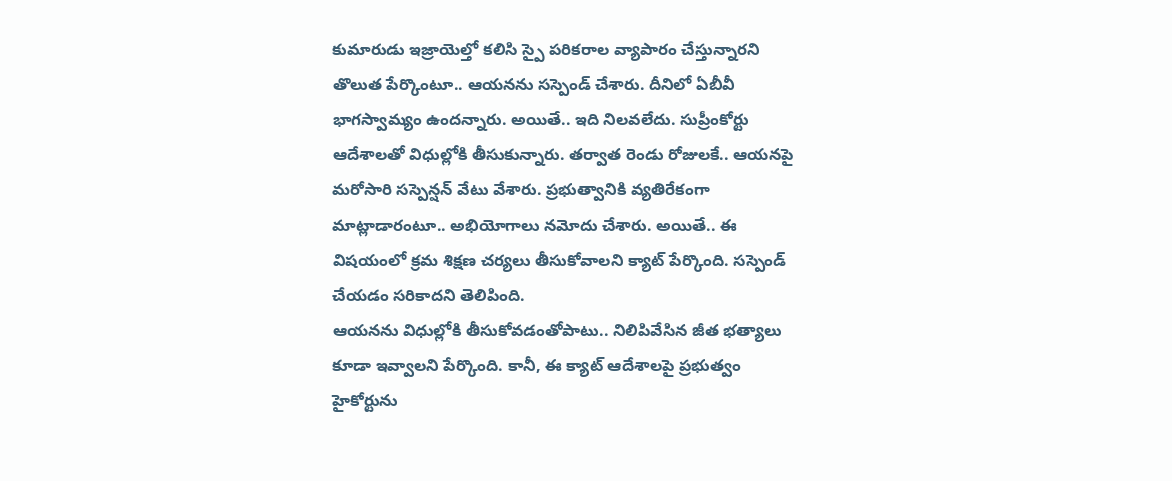కుమారుడు ఇజ్రాయెల్తో కలిసి స్పై పరికరాల వ్యాపారం చేస్తున్నారని తొలుత పేర్కొంటూ.. ఆయనను సస్పెండ్ చేశారు. దీనిలో ఏబీవీ భాగస్వామ్యం ఉందన్నారు. అయితే.. ఇది నిలవలేదు. సుప్రీంకోర్టు ఆదేశాలతో విధుల్లోకి తీసుకున్నారు. తర్వాత రెండు రోజులకే.. ఆయనపై మరోసారి సస్పెన్షన్ వేటు వేశారు. ప్రభుత్వానికి వ్యతిరేకంగా మాట్లాడారంటూ.. అభియోగాలు నమోదు చేశారు. అయితే.. ఈ విషయంలో క్రమ శిక్షణ చర్యలు తీసుకోవాలని క్యాట్ పేర్కొంది. సస్పెండ్ చేయడం సరికాదని తెలిపింది.
ఆయనను విధుల్లోకి తీసుకోవడంతోపాటు.. నిలిపివేసిన జీత భత్యాలు కూడా ఇవ్వాలని పేర్కొంది. కానీ, ఈ క్యాట్ ఆదేశాలపై ప్రభుత్వం హైకోర్టును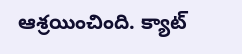ఆశ్రయించింది. క్యాట్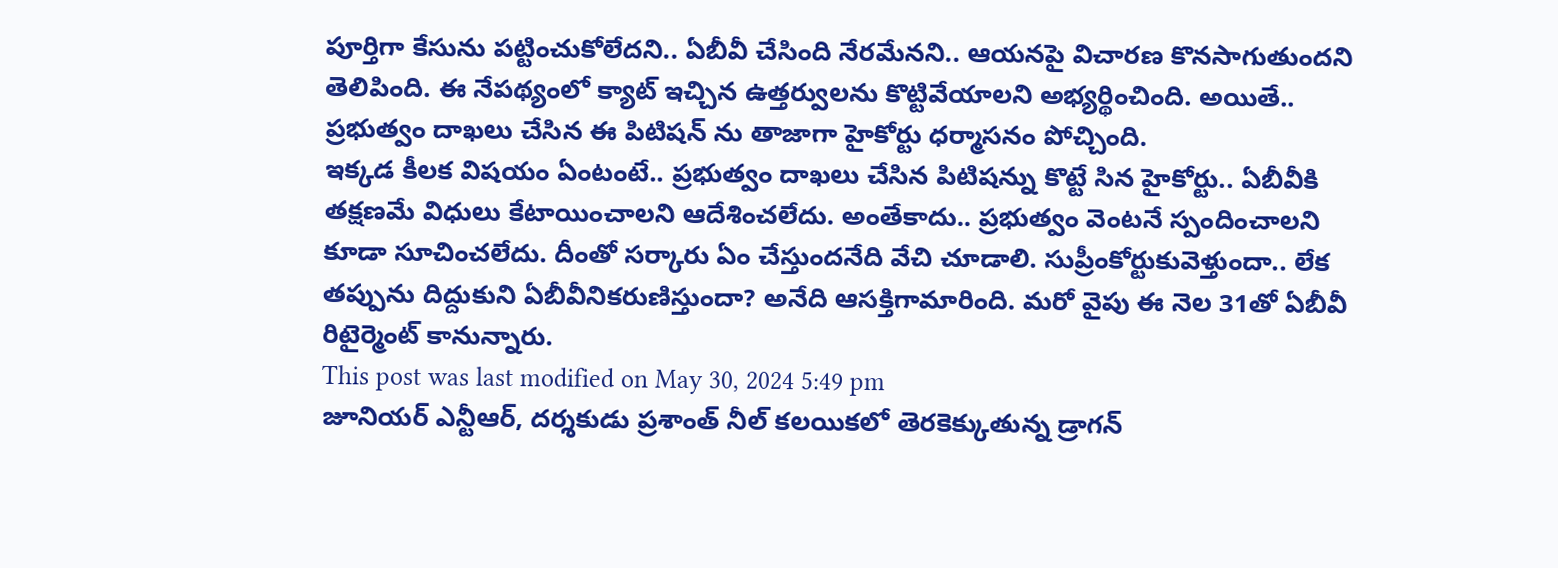పూర్తిగా కేసును పట్టించుకోలేదని.. ఏబీవీ చేసింది నేరమేనని.. ఆయనపై విచారణ కొనసాగుతుందని తెలిపింది. ఈ నేపథ్యంలో క్యాట్ ఇచ్చిన ఉత్తర్వులను కొట్టివేయాలని అభ్యర్థించింది. అయితే.. ప్రభుత్వం దాఖలు చేసిన ఈ పిటిషన్ ను తాజాగా హైకోర్టు ధర్మాసనం పోచ్చింది.
ఇక్కడ కీలక విషయం ఏంటంటే.. ప్రభుత్వం దాఖలు చేసిన పిటిషన్ను కొట్టే సిన హైకోర్టు.. ఏబీవీకి తక్షణమే విధులు కేటాయించాలని ఆదేశించలేదు. అంతేకాదు.. ప్రభుత్వం వెంటనే స్పందించాలని కూడా సూచించలేదు. దీంతో సర్కారు ఏం చేస్తుందనేది వేచి చూడాలి. సుప్రీంకోర్టుకువెళ్తుందా.. లేక తప్పును దిద్దుకుని ఏబీవీనికరుణిస్తుందా? అనేది ఆసక్తిగామారింది. మరో వైపు ఈ నెల 31తో ఏబీవీ రిటైర్మెంట్ కానున్నారు.
This post was last modified on May 30, 2024 5:49 pm
జూనియర్ ఎన్టీఆర్, దర్శకుడు ప్రశాంత్ నీల్ కలయికలో తెరకెక్కుతున్న డ్రాగన్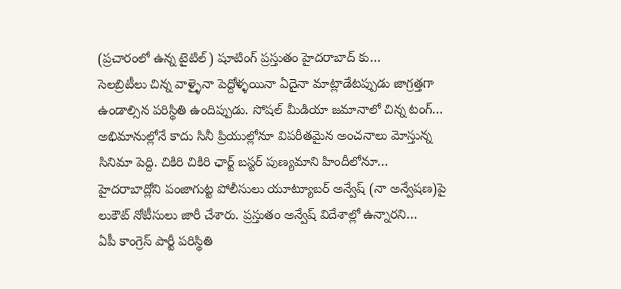(ప్రచారంలో ఉన్న టైటిల్) షూటింగ్ ప్రస్తుతం హైదరాబాద్ కు…
సెలబ్రిటీలు చిన్న వాళ్ళైనా పెద్దోళ్ళయినా ఏదైనా మాట్లాడేటప్పుడు జాగ్రత్తగా ఉండాల్సిన పరిస్థితి ఉందిప్పుడు. సోషల్ మీడియా జమానాలో చిన్న టంగ్…
అభిమానుల్లోనే కాదు సినీ ప్రియుల్లోనూ విపరీతమైన అంచనాలు మోస్తున్న సినిమా పెద్ది. చికిరి చికిరి ఛార్ట్ బస్టర్ పుణ్యమాని హిందీలోనూ…
హైదరాబాద్లోని పంజాగుట్ట పోలీసులు యూట్యూబర్ అన్వేష్ (నా అన్వేషణ)పై లుకౌట్ నోటీసులు జారీ చేశారు. ప్రస్తుతం అన్వేష్ విదేశాల్లో ఉన్నారని…
ఏపీ కాంగ్రెస్ పార్టీ పరిస్థితి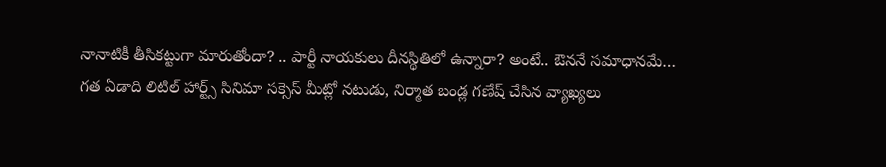నానాటికీ తీసికట్టుగా మారుతోందా? .. పార్టీ నాయకులు దీనస్థితిలో ఉన్నారా? అంటే.. ఔననే సమాధానమే…
గత ఏడాది లిటిల్ హార్ట్స్ సినిమా సక్సెస్ మీట్లో నటుడు, నిర్మాత బండ్ల గణేష్ చేసిన వ్యాఖ్యలు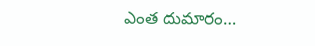ఎంత దుమారం…